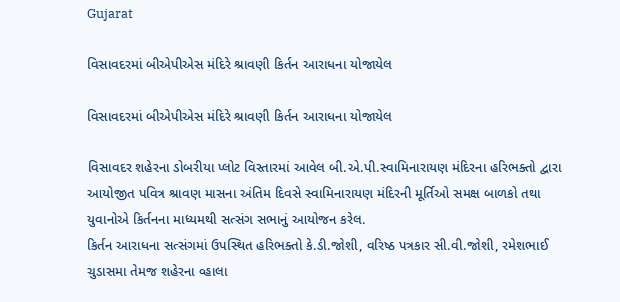Gujarat

વિસાવદરમાં બીએપીએસ મંદિરે શ્રાવણી કિર્તન આરાધના યોજાયેલ

વિસાવદરમાં બીએપીએસ મંદિરે શ્રાવણી કિર્તન આરાધના યોજાયેલ

વિસાવદર શહેરના ડોબરીયા પ્લોટ વિસ્તારમાં આવેલ બી.એ.પી.સ્વામિનારાયણ મંદિરના હરિભક્તો દ્વારા આયોજીત પવિત્ર શ્રાવણ માસના અંતિમ દિવસે સ્વામિનારાયણ મંદિરની મૂર્તિઓ સમક્ષ બાળકો તથા યુવાનોએ કિર્તનના માધ્યમથી સત્સંગ સભાનું આયોજન કરેલ.
કિર્તન આરાધના સત્સંગમાં ઉપસ્થિત હરિભક્તો કે.ડી.જોશી, વરિષ્ઠ પત્રકાર સી.વી.જોશી, રમેશભાઈ ચુડાસમા તેમજ શહેરના વ્હાલા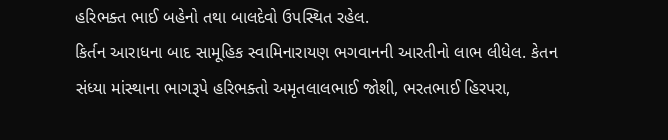હરિભક્ત ભાઈ બહેનો તથા બાલદેવો ઉપસ્થિત રહેલ.
કિર્તન આરાધના બાદ સામૂહિક સ્વામિનારાયણ ભગવાનની આરતીનો લાભ લીધેલ. કેતન સંધ્યા માંસ્થાના ભાગરૂપે હરિભક્તો અમૃતલાલભાઈ જોશી, ભરતભાઈ હિરપરા,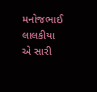મનોજભાઈ લાલકીયા એ સારી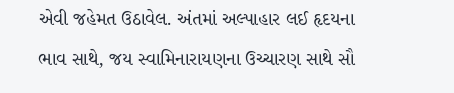એવી જહેમત ઉઠાવેલ. અંતમાં અલ્પાહાર લઈ હૃદયના ભાવ સાથે, જય સ્વામિનારાયણના ઉચ્ચારણ સાથે સૌ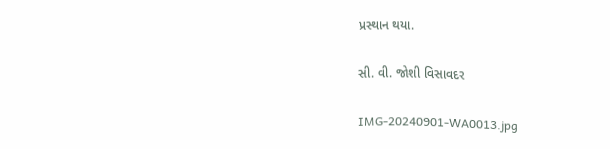પ્રસ્થાન થયા.

સી. વી. જોશી વિસાવદર

IMG-20240901-WA0013.jpg